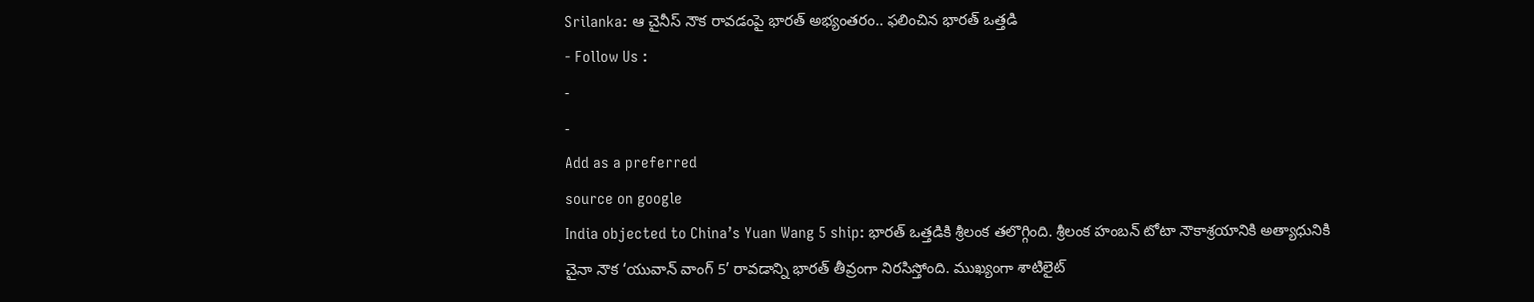Srilanka: ఆ చైనీస్ నౌక రావడంపై భారత్ అభ్యంతరం.. ఫలించిన భారత్ ఒత్తడి
- Follow Us :
-
-
Add as a preferred
source on google
India objected to China’s Yuan Wang 5 ship: భారత్ ఒత్తడికి శ్రీలంక తలొగ్గింది. శ్రీలంక హంబన్ టోటా నౌకాశ్రయానికి అత్యాధునికి చైనా నౌక ‘యువాన్ వాంగ్ 5’ రావడాన్ని భారత్ తీవ్రంగా నిరసిస్తోంది. ముఖ్యంగా శాటిలైట్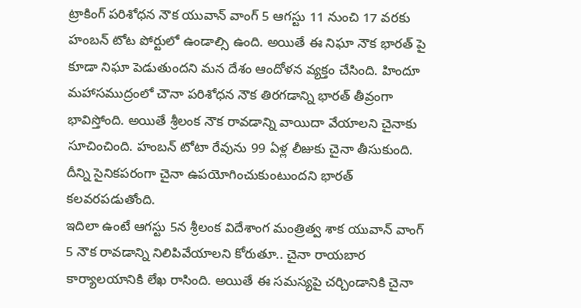ట్రాకింగ్ పరిశోధన నౌక యువాన్ వాంగ్ 5 ఆగస్టు 11 నుంచి 17 వరకు హంబన్ టోట పోర్టులో ఉండాల్సి ఉంది. అయితే ఈ నిఘా నౌక భారత్ పై కూడా నిఘా పెడుతుందని మన దేశం ఆందోళన వ్యక్తం చేసింది. హిందూ మహాసముద్రంలో చౌనా పరిశోధన నౌక తిరగడాన్ని భారత్ తీవ్రంగా భావిస్తోంది. అయితే శ్రీలంక నౌక రావడాన్ని వాయిదా వేయాలని చైనాకు సూచించింది. హంబన్ టోటా రేవును 99 ఏళ్ల లీజుకు చైనా తీసుకుంది. దీన్ని సైనికపరంగా చైనా ఉపయోగించుకుంటుందని భారత్ కలవరపడుతోంది.
ఇదిలా ఉంటే ఆగస్టు 5న శ్రీలంక విదేశాంగ మంత్రిత్వ శాక యువాన్ వాంగ్ 5 నౌక రావడాన్ని నిలిపివేయాలని కోరుతూ.. చైనా రాయబార కార్యాలయానికి లేఖ రాసింది. అయితే ఈ సమస్యపై చర్చిండానికి చైనా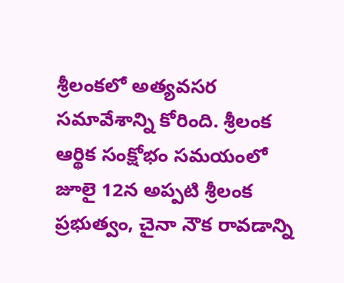శ్రీలంకలో అత్యవసర సమావేశాన్ని కోరింది. శ్రీలంక ఆర్థిక సంక్షోభం సమయంలో జూలై 12న అప్పటి శ్రీలంక ప్రభుత్వం, చైనా నౌక రావడాన్ని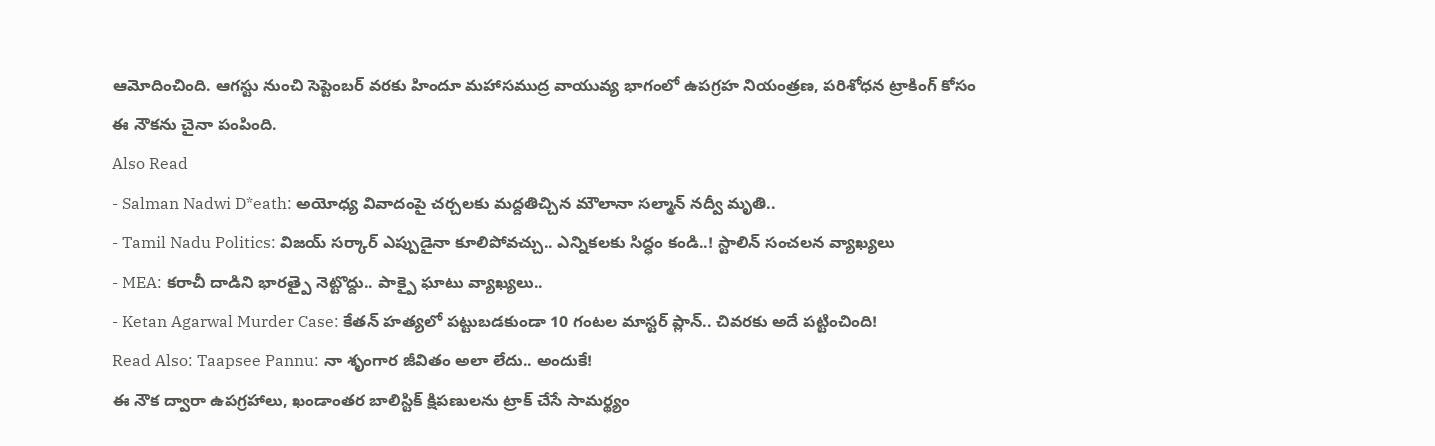ఆమోదించింది. ఆగస్టు నుంచి సెప్టెంబర్ వరకు హిందూ మహాసముద్ర వాయువ్య భాగంలో ఉపగ్రహ నియంత్రణ, పరిశోధన ట్రాకింగ్ కోసం ఈ నౌకను చైనా పంపింది.
Also Read
- Salman Nadwi D*eath: అయోధ్య వివాదంపై చర్చలకు మద్దతిచ్చిన మౌలానా సల్మాన్ నద్వీ మృతి..
- Tamil Nadu Politics: విజయ్ సర్కార్ ఎప్పుడైనా కూలిపోవచ్చు.. ఎన్నికలకు సిద్ధం కండి..! స్టాలిన్ సంచలన వ్యాఖ్యలు
- MEA: కరాచీ దాడిని భారత్పై నెట్టొద్దు.. పాక్పై ఘాటు వ్యాఖ్యలు..
- Ketan Agarwal Murder Case: కేతన్ హత్యలో పట్టుబడకుండా 10 గంటల మాస్టర్ ప్లాన్.. చివరకు అదే పట్టించింది!
Read Also: Taapsee Pannu: నా శృంగార జీవితం అలా లేదు.. అందుకే!
ఈ నౌక ద్వారా ఉపగ్రహాలు, ఖండాంతర బాలిస్టిక్ క్షిపణులను ట్రాక్ చేసే సామర్థ్యం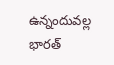ఉన్నందువల్ల భారత్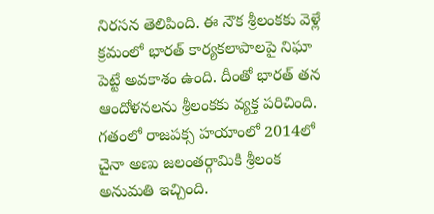నిరసన తెలిపింది. ఈ నౌక శ్రీలంకకు వెళ్లే క్రమంలో భారత్ కార్యకలాపాలపై నిఘా పెట్టే అవకాశం ఉంది. దీంతో భారత్ తన ఆందోళనలను శ్రీలంకకు వ్యక్త పరిచింది. గతంలో రాజపక్స హయాంలో 2014లో చైనా అణు జలంతర్గామికి శ్రీలంక అనుమతి ఇచ్చింది.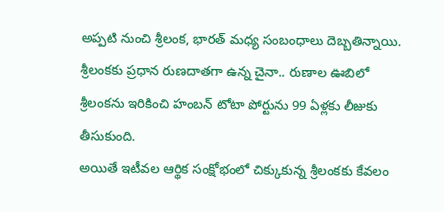అప్పటి నుంచి శ్రీలంక, భారత్ మధ్య సంబంధాలు దెబ్బతిన్నాయి. శ్రీలంకకు ప్రధాన రుణదాతగా ఉన్న చైనా.. రుణాల ఊబిలో శ్రీలంకను ఇరికించి హంబన్ టోటా పోర్టును 99 ఏళ్లకు లీజుకు తీసుకుంది.
అయితే ఇటీవల ఆర్థిక సంక్షోభంలో చిక్కుకున్న శ్రీలంకకు కేవలం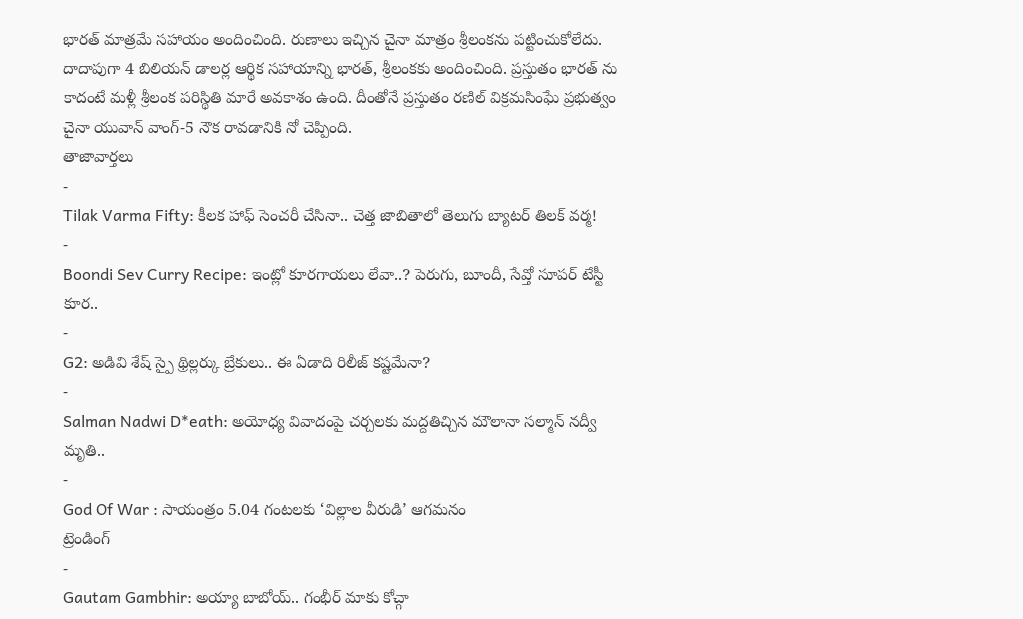భారత్ మాత్రమే సహాయం అందించింది. రుణాలు ఇచ్చిన చైనా మాత్రం శ్రీలంకను పట్టించుకోలేదు. దాదాపుగా 4 బిలియన్ డాలర్ల ఆర్థిక సహాయాన్ని భారత్, శ్రీలంకకు అందించింది. ప్రస్తుతం భారత్ ను కాదంటే మళ్లీ శ్రీలంక పరిస్థితి మారే అవకాశం ఉంది. దీంతోనే ప్రస్తుతం రణిల్ విక్రమసింఘే ప్రభుత్వం చైనా యువాన్ వాంగ్-5 నౌక రావడానికి నో చెప్పింది.
తాజావార్తలు
-
Tilak Varma Fifty: కీలక హాఫ్ సెంచరీ చేసినా.. చెత్త జాబితాలో తెలుగు బ్యాటర్ తిలక్ వర్మ!
-
Boondi Sev Curry Recipe: ఇంట్లో కూరగాయలు లేవా..? పెరుగు, బూందీ, సేవ్తో సూపర్ టేస్టీ కూర..
-
G2: అడివి శేష్ స్పై థ్రిల్లర్కు బ్రేకులు.. ఈ ఏడాది రిలీజ్ కష్టమేనా?
-
Salman Nadwi D*eath: అయోధ్య వివాదంపై చర్చలకు మద్దతిచ్చిన మౌలానా సల్మాన్ నద్వీ మృతి..
-
God Of War : సాయంత్రం 5.04 గంటలకు ‘విల్లాల వీరుడి’ ఆగమనం
ట్రెండింగ్
-
Gautam Gambhir: అయ్యా బాబోయ్.. గంభీర్ మాకు కోచ్గా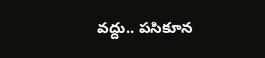వద్దు.. పసికూన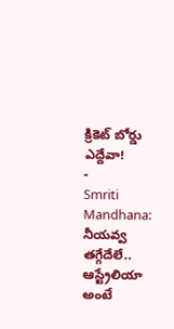క్రికెట్ బోర్డు ఎద్దేవా!
-
Smriti Mandhana: నీయవ్వ తగ్గేదేలే.. ఆస్ట్రేలియా అంటే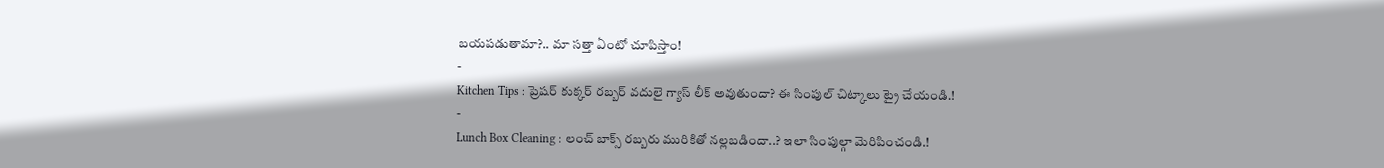బయపడుతామా?.. మా సత్తా ఏంటో చూపిస్తాం!
-
Kitchen Tips : ప్రెషర్ కుక్కర్ రబ్బర్ వదులై గ్యాస్ లీక్ అవుతుందా? ఈ సింపుల్ చిట్కాలు ట్రై చేయండి.!
-
Lunch Box Cleaning : లంచ్ బాక్స్ రబ్బరు మురికితో నల్లబడిందా..? ఇలా సింపుల్గా మెరిపించండి.!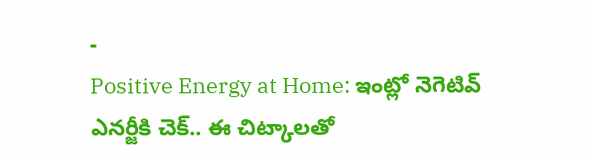-
Positive Energy at Home: ఇంట్లో నెగెటివ్ ఎనర్జీకి చెక్.. ఈ చిట్కాలతో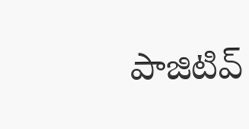పాజిటివ్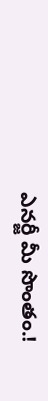ఎనర్జీ మీ సొంతం.!